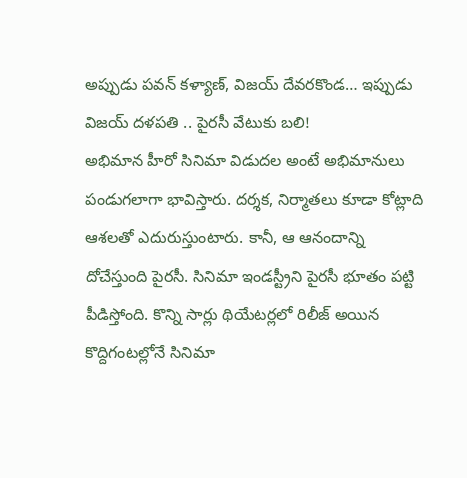అప్పుడు పవన్ కళ్యాణ్, విజయ్ దేవరకొండ… ఇప్పుడు విజయ్ దళపతి .. పైరసీ వేటుకు బలి!
అభిమాన హీరో సినిమా విడుదల అంటే అభిమానులు పండుగలాగా భావిస్తారు. దర్శక, నిర్మాతలు కూడా కోట్లాది ఆశలతో ఎదురుస్తుంటారు. కానీ, ఆ ఆనందాన్ని దోచేస్తుంది పైరసీ. సినిమా ఇండస్ట్రీని పైరసీ భూతం పట్టి పీడిస్తోంది. కొన్ని సార్లు థియేటర్లలో రిలీజ్ అయిన కొద్దిగంటల్లోనే సినిమా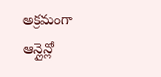అక్రమంగా ఆన్లైన్లో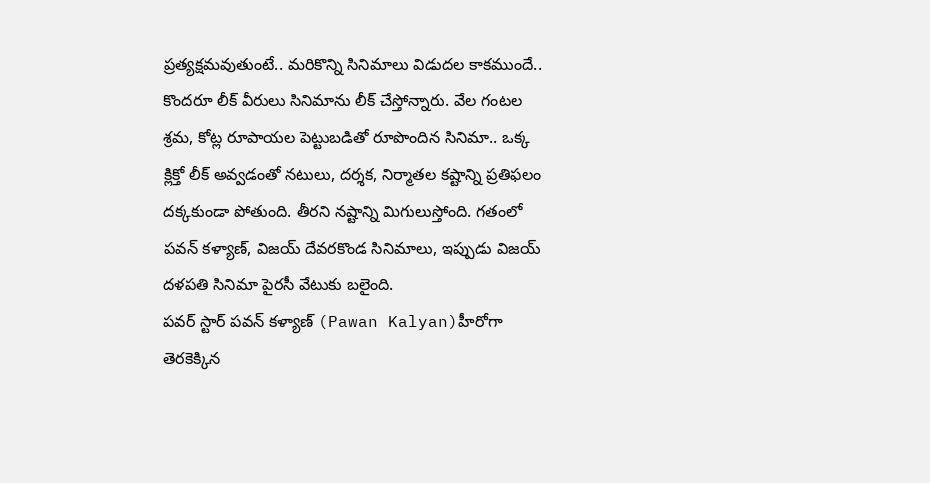ప్రత్యక్షమవుతుంటే.. మరికొన్ని సినిమాలు విడుదల కాకముందే.. కొందరూ లీక్ వీరులు సినిమాను లీక్ చేస్తోన్నారు. వేల గంటల శ్రమ, కోట్ల రూపాయల పెట్టుబడితో రూపొందిన సినిమా.. ఒక్క క్లిక్తో లీక్ అవ్వడంతో నటులు, దర్శక, నిర్మాతల కష్టాన్ని ప్రతిఫలం దక్కకుండా పోతుంది. తీరని నష్టాన్ని మిగులుస్తోంది. గతంలో పవన్ కళ్యాణ్, విజయ్ దేవరకొండ సినిమాలు, ఇప్పుడు విజయ్ దళపతి సినిమా పైరసీ వేటుకు బలైంది.
పవర్ స్టార్ పవన్ కళ్యాణ్ (Pawan Kalyan)హీరోగా తెరకెక్కిన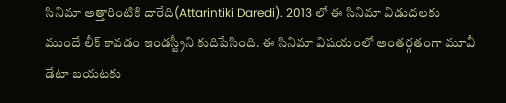సినిమా అత్తారింటికి దారేది(Attarintiki Daredi). 2013 లో ఈ సినిమా విడుదలకు ముందే లీక్ కావడం ఇండస్ట్రీని కుదిపేసింది. ఈ సినిమా విషయంలో అంతర్గతంగా మూవీ డేటా బయటకు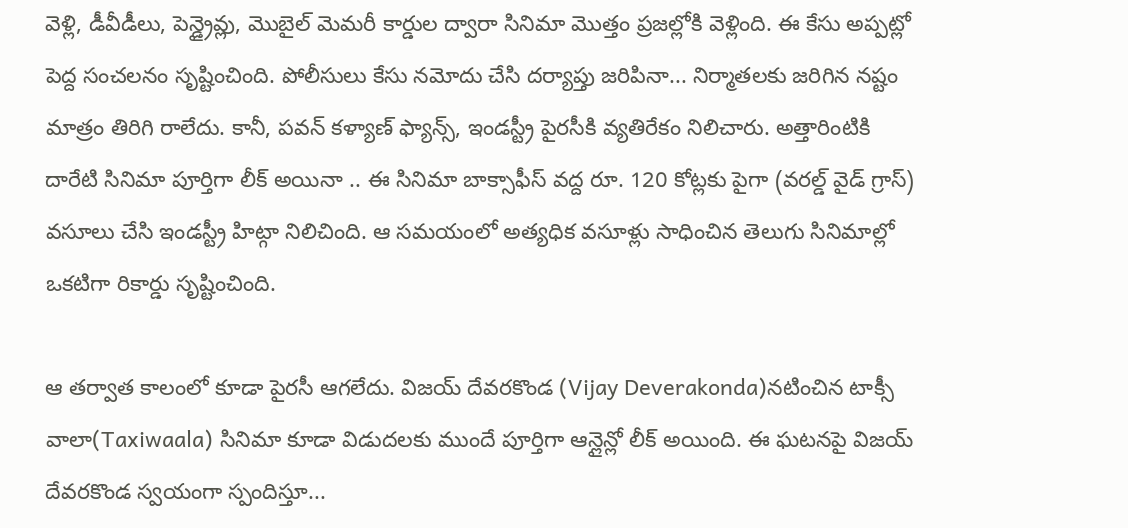వెళ్లి, డీవీడీలు, పెన్డ్రైవ్లు, మొబైల్ మెమరీ కార్డుల ద్వారా సినిమా మొత్తం ప్రజల్లోకి వెళ్లింది. ఈ కేసు అప్పట్లో పెద్ద సంచలనం సృష్టించింది. పోలీసులు కేసు నమోదు చేసి దర్యాప్తు జరిపినా... నిర్మాతలకు జరిగిన నష్టం మాత్రం తిరిగి రాలేదు. కానీ, పవన్ కళ్యాణ్ ఫ్యాన్స్, ఇండస్ట్రీ పైరసీకి వ్యతిరేకం నిలిచారు. అత్తారింటికి దారేటి సినిమా పూర్తిగా లీక్ అయినా .. ఈ సినిమా బాక్సాఫీస్ వద్ద రూ. 120 కోట్లకు పైగా (వరల్డ్ వైడ్ గ్రాస్) వసూలు చేసి ఇండస్ట్రీ హిట్గా నిలిచింది. ఆ సమయంలో అత్యధిక వసూళ్లు సాధించిన తెలుగు సినిమాల్లో ఒకటిగా రికార్డు సృష్టించింది.

ఆ తర్వాత కాలంలో కూడా పైరసీ ఆగలేదు. విజయ్ దేవరకొండ (Vijay Deverakonda)నటించిన టాక్సీ వాలా(Taxiwaala) సినిమా కూడా విడుదలకు ముందే పూర్తిగా ఆన్లైన్లో లీక్ అయింది. ఈ ఘటనపై విజయ్ దేవరకొండ స్వయంగా స్పందిస్తూ...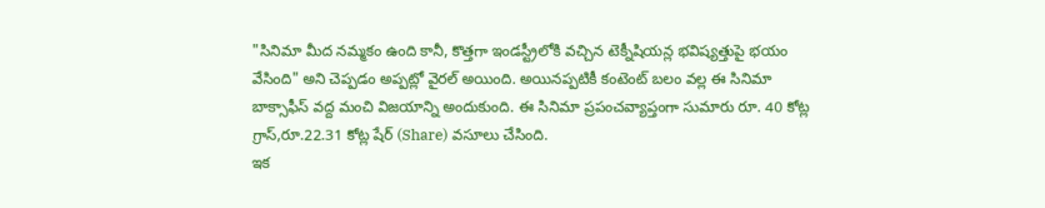"సినిమా మీద నమ్మకం ఉంది కానీ, కొత్తగా ఇండస్ట్రీలోకి వచ్చిన టెక్నీషియన్ల భవిష్యత్తుపై భయం వేసింది" అని చెప్పడం అప్పట్లో వైరల్ అయింది. అయినప్పటికీ కంటెంట్ బలం వల్ల ఈ సినిమా బాక్సాఫీస్ వద్ద మంచి విజయాన్ని అందుకుంది. ఈ సినిమా ప్రపంచవ్యాప్తంగా సుమారు రూ. 40 కోట్ల గ్రాస్,రూ.22.31 కోట్ల షేర్ (Share) వసూలు చేసింది.
ఇక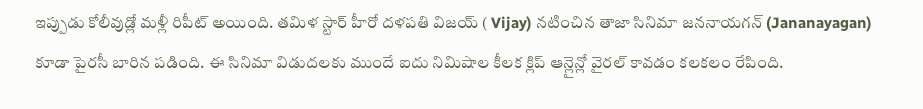ఇప్పుడు కోలీవుడ్లో మళ్లీ రిపీట్ అయింది. తమిళ స్టార్ హీరో దళపతి విజయ్ ( Vijay) నటించిన తాజా సినిమా జననాయగన్ (Jananayagan) కూడా పైరసీ బారిన పడింది. ఈ సినిమా విడుదలకు ముందే ఐదు నిమిషాల కీలక క్లిప్ ఆన్లైన్లో వైరల్ కావడం కలకలం రేపింది.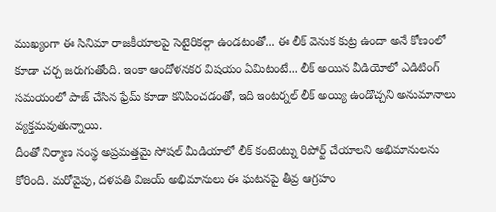ముఖ్యంగా ఈ సినిమా రాజకీయాలపై సెటైరికల్గా ఉండటంతో... ఈ లీక్ వెనుక కుట్ర ఉందా అనే కోణంలో కూడా చర్చ జరుగుతోంది. ఇంకా ఆందోళనకర విషయం ఏమిటంటే... లీక్ అయిన వీడియోలో ఎడిటింగ్ సమయంలో పాజ్ చేసిన ఫ్రేమ్ కూడా కనిపించడంతో, ఇది ఇంటర్నల్ లీక్ అయ్యి ఉండొచ్చని అనుమానాలు వ్యక్తమవుతున్నాయి.
దీంతో నిర్మాణ సంస్థ అప్రమత్తమై సోషల్ మీడియాలో లీక్ కంటెంట్ను రిపోర్ట్ చేయాలని అభిమానులను కోరింది. మరోవైపు, దళపతి విజయ్ అభిమానులు ఈ ఘటనపై తీవ్ర ఆగ్రహం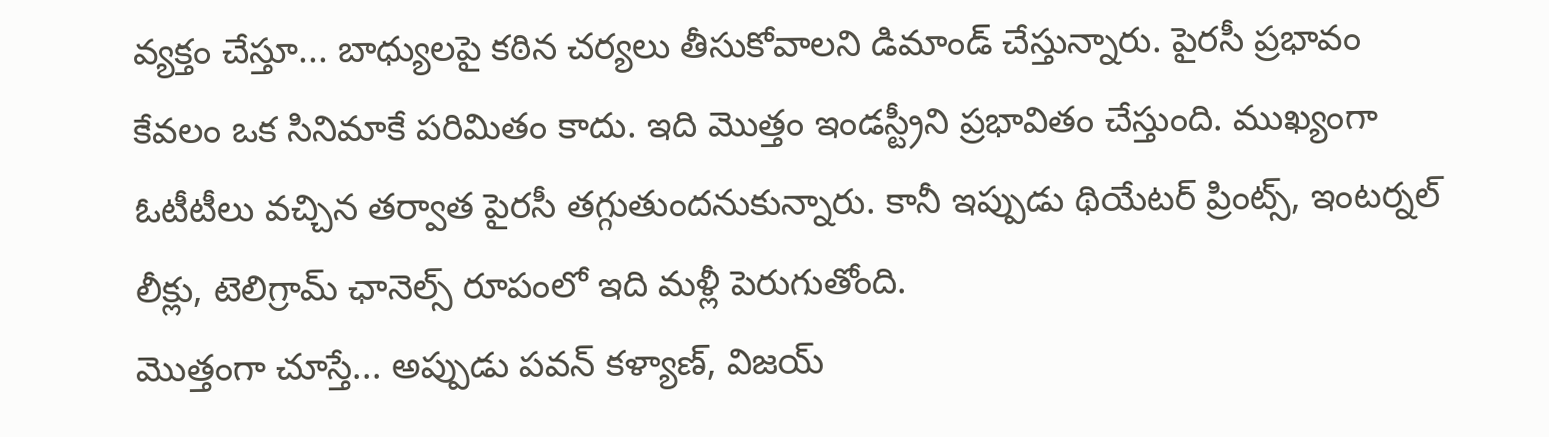వ్యక్తం చేస్తూ... బాధ్యులపై కఠిన చర్యలు తీసుకోవాలని డిమాండ్ చేస్తున్నారు. పైరసీ ప్రభావం కేవలం ఒక సినిమాకే పరిమితం కాదు. ఇది మొత్తం ఇండస్ట్రీని ప్రభావితం చేస్తుంది. ముఖ్యంగా ఓటీటీలు వచ్చిన తర్వాత పైరసీ తగ్గుతుందనుకున్నారు. కానీ ఇప్పుడు థియేటర్ ప్రింట్స్, ఇంటర్నల్ లీక్లు, టెలిగ్రామ్ ఛానెల్స్ రూపంలో ఇది మళ్లీ పెరుగుతోంది.
మొత్తంగా చూస్తే... అప్పుడు పవన్ కళ్యాణ్, విజయ్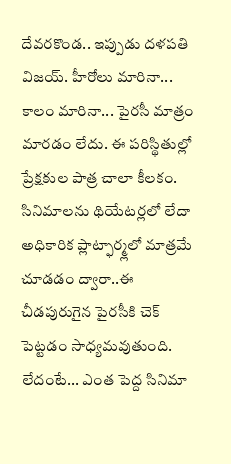దేవరకొండ.. ఇప్పుడు దళపతి విజయ్. హీరోలు మారినా... కాలం మారినా... పైరసీ మాత్రం మారడం లేదు. ఈ పరిస్థితుల్లో ప్రేక్షకుల పాత్ర చాలా కీలకం. సినిమాలను థియేటర్లలో లేదా అధికారిక ప్లాట్ఫార్మ్లలో మాత్రమే చూడడం ద్వారా..ఈ చీడపురుగైన పైరసీకి చెక్ పెట్టడం సాధ్యమవుతుంది. లేదంటే... ఎంత పెద్ద సినిమా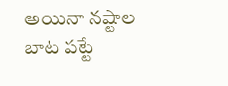అయినా నష్టాల బాట పట్టే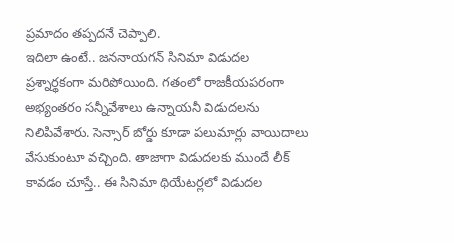ప్రమాదం తప్పదనే చెప్పాలి.
ఇదిలా ఉంటే.. జననాయగన్ సినిమా విడుదల ప్రశ్నార్థకంగా మరిపోయింది. గతంలో రాజకీయపరంగా అభ్యంతరం సన్నీవేశాలు ఉన్నాయనీ విడుదలను నిలిపివేశారు. సెన్సార్ బోర్డు కూడా పలుమార్లు వాయిదాలు వేసుకుంటూ వచ్చింది. తాజాగా విడుదలకు ముందే లీక్ కావడం చూస్తే.. ఈ సినిమా థియేటర్లలో విడుదల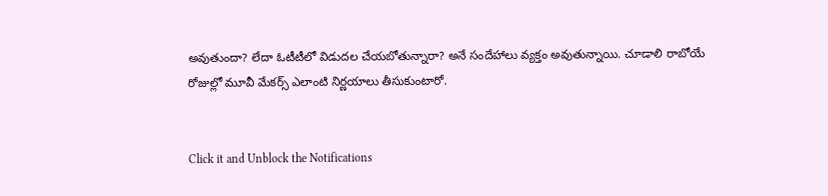అవుతుందా? లేదా ఓటీటీలో విడుదల చేయబోతున్నారా? అనే సందేహాలు వ్యక్తం అవుతున్నాయి. చూడాలి రాబోయే రోజుల్లో మూవీ మేకర్స్ ఎలాంటి నిర్ణయాలు తీసుకుంటారో.


Click it and Unblock the Notifications